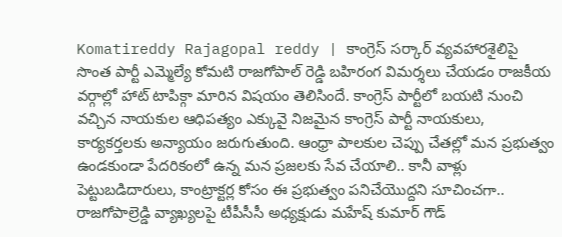Komatireddy Rajagopal reddy | కాంగ్రెస్ సర్కార్ వ్యవహారశైలిపై సొంత పార్టీ ఎమ్మెల్యే కోమటి రాజగోపాల్ రెడ్డి బహిరంగ విమర్శలు చేయడం రాజకీయ వర్గాల్లో హాట్ టాపిక్గా మారిన విషయం తెలిసిందే. కాంగ్రెస్ పార్టీలో బయటి నుంచి వచ్చిన నాయకుల ఆధిపత్యం ఎక్కువై నిజమైన కాంగ్రెస్ పార్టీ నాయకులు, కార్యకర్తలకు అన్యాయం జరుగుతుంది. ఆంధ్రా పాలకుల చెప్పు చేతల్లో మన ప్రభుత్వం ఉండకుండా పేదరికంలో ఉన్న మన ప్రజలకు సేవ చేయాలి.. కానీ వాళ్లు పెట్టుబడిదారులు, కాంట్రాక్టర్ల కోసం ఈ ప్రభుత్వం పనిచేయొద్దని సూచించగా.. రాజగోపాల్రెడ్డి వ్యాఖ్యలపై టీపీసీసీ అధ్యక్షుడు మహేష్ కుమార్ గౌడ్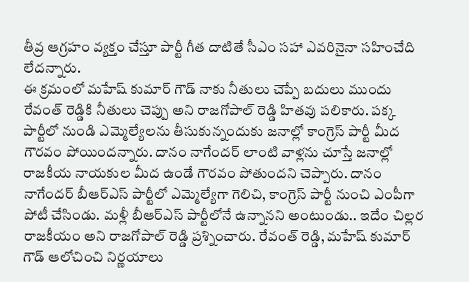తీవ్ర ఆగ్రహం వ్యక్తం చేస్తూ పార్టీ గీత దాటితే సీఎం సహా ఎవరినైనా సహించేది లేదన్నారు.
ఈ క్రమంలో మహేష్ కుమార్ గౌడ్ నాకు నీతులు చెప్పే బదులు ముందు రేవంత్ రెడ్డికి నీతులు చెప్పు అని రాజగోపాల్ రెడ్డి హితవు పలికారు. పక్క పార్టీలో నుండి ఎమ్మెల్యేలను తీసుకున్నందుకు జనాల్లో కాంగ్రెస్ పార్టీ మీద గౌరవం పోయిందన్నారు. దానం నాగేందర్ లాంటి వాళ్లను చూస్తే జనాల్లో రాజకీయ నాయకుల మీద ఉండే గౌరవం పోతుందని చెప్పారు. దానం నాగేందర్ బీఆర్ఎస్ పార్టీలో ఎమ్మెల్యేగా గెలిచి, కాంగ్రెస్ పార్టీ నుంచి ఎంపీగా పోటీ చేసిండు. మళ్లీ బీఆర్ఎస్ పార్టీలోనే ఉన్నానని అంటుండు.. ఇదేం చిల్లర రాజకీయం అని రాజగోపాల్ రెడ్డి ప్రశ్నించారు. రేవంత్ రెడ్డి, మహేష్ కుమార్ గౌడ్ ఆలోచించి నిర్ణయాలు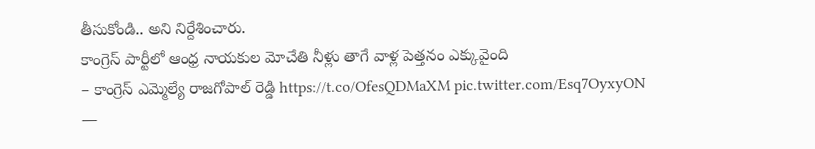తీసుకోండి.. అని నిర్దేశించారు.
కాంగ్రెస్ పార్టీలో ఆంధ్ర నాయకుల మోచేతి నీళ్లు తాగే వాళ్ల పెత్తనం ఎక్కువైంది
– కాంగ్రెస్ ఎమ్మెల్యే రాజగోపాల్ రెడ్డి https://t.co/OfesQDMaXM pic.twitter.com/Esq7OyxyON
—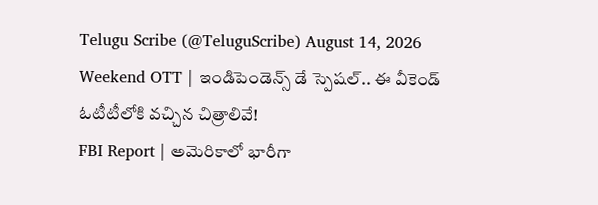Telugu Scribe (@TeluguScribe) August 14, 2026
Weekend OTT | ఇండిపెండెన్స్ డే స్పెషల్.. ఈ వీకెండ్ ఓటీటీలోకి వచ్చిన చిత్రాలివే!
FBI Report | అమెరికాలో భారీగా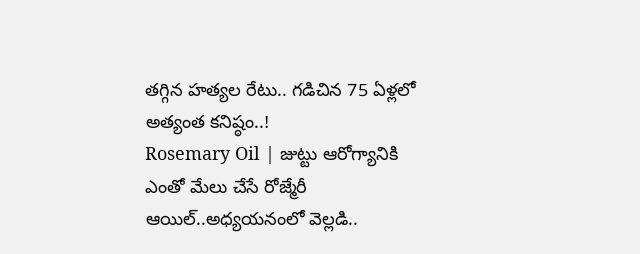తగ్గిన హత్యల రేటు.. గడిచిన 75 ఏళ్లలో అత్యంత కనిష్ఠం..!
Rosemary Oil | జుట్టు ఆరోగ్యానికి ఎంతో మేలు చేసే రోజ్మేరీ ఆయిల్..అధ్యయనంలో వెల్లడి..